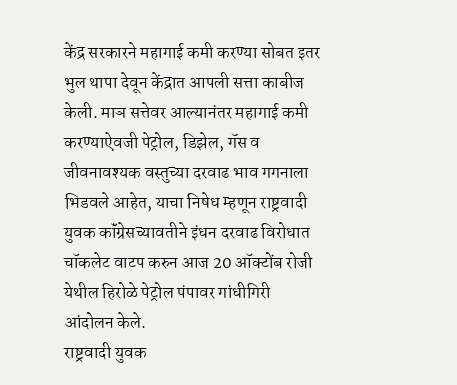केंद्र सरकारने महागाई कमी करण्या सोबत इतर भुल थापा देवून केंद्रात आपली सत्ता काबीज केली. माञ सत्तेवर आल्यानंतर महागाई कमी करण्याऐवजी पेट्रोल, डिझेल, गॅस व जीवनावश्यक वस्तुच्या दरवाढ भाव गगनाला भिडवले आहेत, याचा निषेध म्हणून राष्ट्रवादी युवक कॉंग्रेसच्यावतीने इंधन दरवाढ विरोधात चॉकलेट वाटप करुन आज 20 ऑक्टोंब रोजी येथील हिरोळे पेट्रोल पंपावर गांधीगिरी आंदोलन केले.
राष्ट्रवादी युवक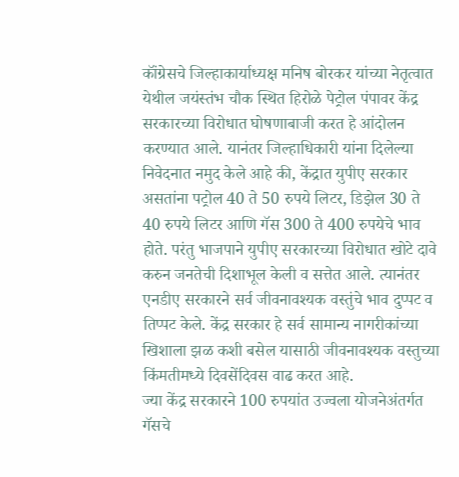कॉंग्रेसचे जिल्हाकार्याध्यक्ष मनिष बोरकर यांच्या नेतृत्वात येथील जयंस्तंभ चौक स्थित हिरोळे पेट्रोल पंपावर केंद्र सरकारच्या विरोधात घोषणाबाजी करत हे आंदोलन करण्यात आले. यानंतर जिल्हाधिकारी यांना दिलेल्या निवेदनात नमुद केले आहे की, केंद्रात युपीए सरकार असतांना पट्रोल 40 ते 50 रुपये लिटर, डिझेल 30 ते 40 रुपये लिटर आणि गॅस 300 ते 400 रुपयेचे भाव होते. परंतु भाजपाने युपीए सरकारच्या विरोधात खोटे दावे करुन जनतेची दिशाभूल केली व सत्तेत आले. त्यानंतर एनडीए सरकारने सर्व जीवनावश्यक वस्तुंचे भाव दुप्पट व तिप्पट केले. केंद्र सरकार हे सर्व सामान्य नागरीकांच्या खिशाला झळ कशी बसेल यासाठी जीवनावश्यक वस्तुच्या किंमतीमध्ये दिवसेंदिवस वाढ करत आहे.
ज्या केंद्र सरकारने 100 रुपयांत उज्वला योजनेअंतर्गत गॅसचे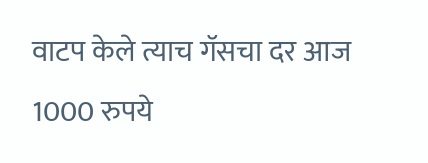वाटप केले त्याच गॅसचा दर आज 1000 रुपये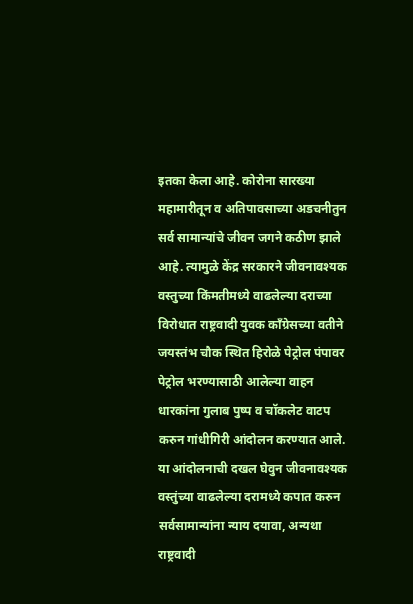इतका केला आहे. कोरोना सारख्या महामारीतून व अतिपावसाच्या अडचनीतुन सर्व सामान्यांचे जीवन जगने कठीण झाले आहे. त्यामुळे केंद्र सरकारने जीवनावश्यक वस्तुच्या किंमतीमध्ये वाढलेल्या दराच्या विरोधात राष्ट्रवादी युवक कॉंग्रेसच्या वतीने जयस्तंभ चौक स्थित हिरोळे पेट्रोल पंपावर पेट्रोल भरण्यासाठी आलेल्या वाहन धारकांना गुलाब पुष्प व चॉकलेट वाटप करुन गांधीगिरी आंदोलन करण्यात आले. या आंदोलनाची दखल घेवुन जीवनावश्यक वस्तुंच्या वाढलेल्या दरामध्ये कपात करुन सर्वसामान्यांना न्याय दयावा, अन्यथा राष्ट्रवादी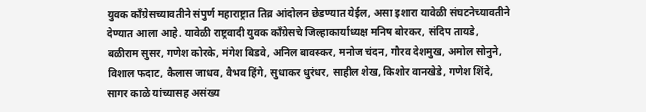युवक कॉंग्रेसच्यावतीने संपुर्ण महाराष्ट्रात तिव्र आंदोलन छेडण्यात येईल, असा इशारा यावेळी संघटनेच्यावतीने देण्यात आला आहे. यावेळी राष्ट्रवादी युवक कॉंग्रेसचे जिल्हाकार्याध्यक्ष मनिष बोरकर, संदिप तायडे, बळीराम सुसर, गणेश कोरके, मंगेश बिडवे, अनिल बावस्कर, मनोज चंदन, गौरव देशमुख, अमोल सोनुने, विशाल फदाट, कैलास जाधव, वैभव हिंगे, सुधाकर धुरंधर, साहील शेख, किशोर वानखेडे, गणेश शिंदे, सागर काळे यांच्यासह असंख्य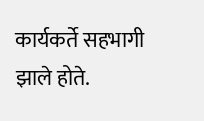कार्यकर्ते सहभागी झाले होते.